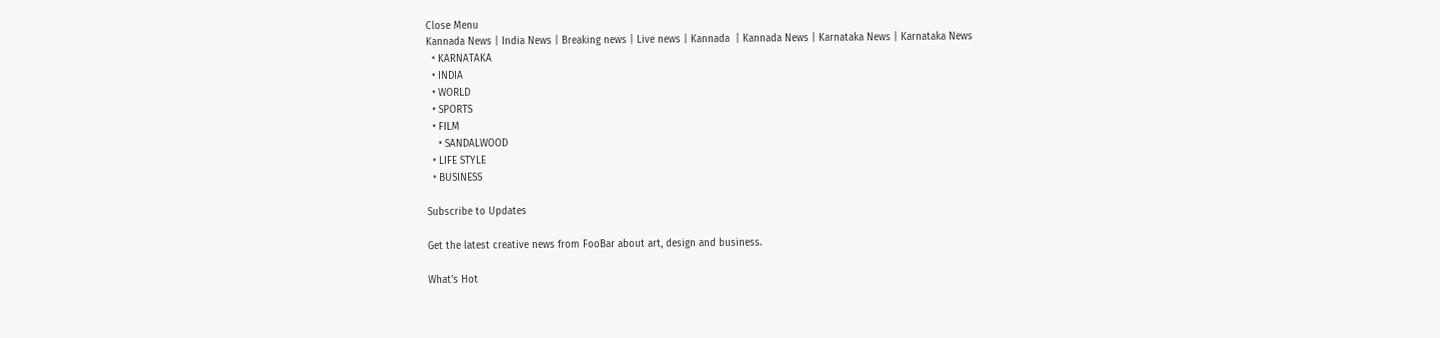Close Menu
Kannada News | India News | Breaking news | Live news | Kannada  | Kannada News | Karnataka News | Karnataka News
  • KARNATAKA
  • INDIA
  • WORLD
  • SPORTS
  • FILM
    • SANDALWOOD
  • LIFE STYLE
  • BUSINESS

Subscribe to Updates

Get the latest creative news from FooBar about art, design and business.

What's Hot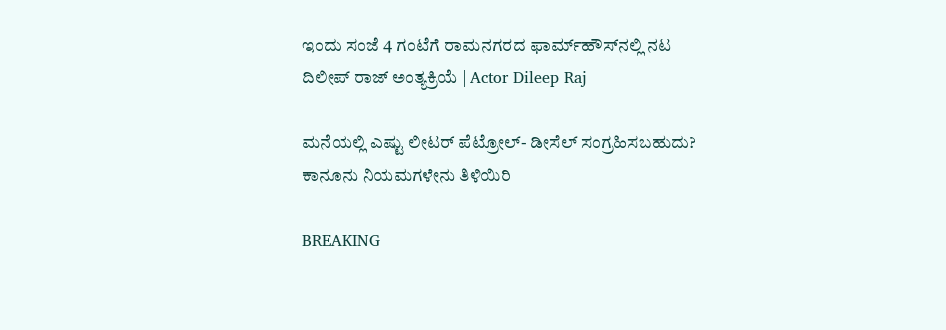ಇಂದು ಸಂಜೆ 4 ಗಂಟೆಗೆ ರಾಮನಗರದ ಫಾರ್ಮ್‌ಹೌಸ್‌ನಲ್ಲಿ ನಟ ದಿಲೀಪ್ ರಾಜ್ ಅಂತ್ಯಕ್ರಿಯೆ | Actor Dileep Raj

ಮನೆಯಲ್ಲಿ ಎಷ್ಟು ಲೀಟರ್ ಪೆಟ್ರೋಲ್- ಡೀಸೆಲ್ ಸಂಗ್ರಹಿಸಬಹುದು? ಕಾನೂನು ನಿಯಮಗಳೇನು ತಿಳಿಯಿರಿ

BREAKING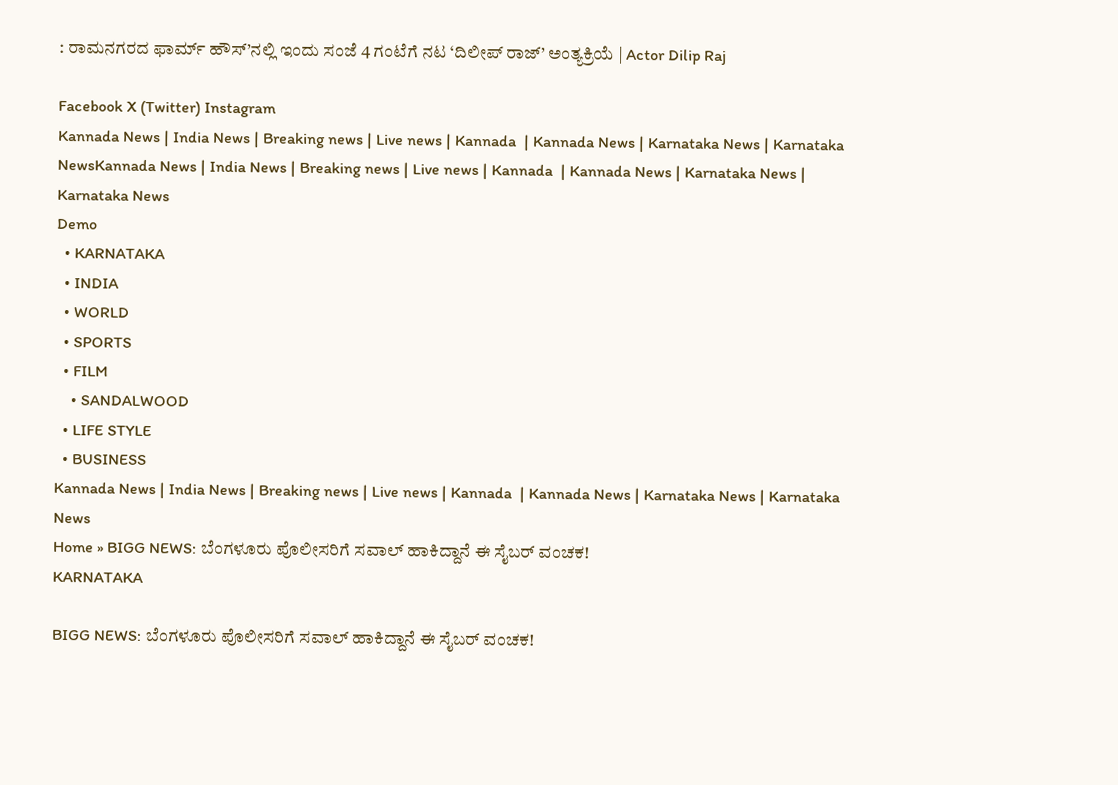: ರಾಮನಗರದ ಫಾರ್ಮ್ ಹೌಸ್’ನಲ್ಲಿ ಇಂದು ಸಂಜೆ 4 ಗಂಟೆಗೆ ನಟ ‘ದಿಲೀಪ್ ರಾಜ್’ ಅಂತ್ಯಕ್ರಿಯೆ | Actor Dilip Raj

Facebook X (Twitter) Instagram
Kannada News | India News | Breaking news | Live news | Kannada  | Kannada News | Karnataka News | Karnataka NewsKannada News | India News | Breaking news | Live news | Kannada  | Kannada News | Karnataka News | Karnataka News
Demo
  • KARNATAKA
  • INDIA
  • WORLD
  • SPORTS
  • FILM
    • SANDALWOOD
  • LIFE STYLE
  • BUSINESS
Kannada News | India News | Breaking news | Live news | Kannada  | Kannada News | Karnataka News | Karnataka News
Home » BIGG NEWS: ಬೆಂಗಳೂರು ಪೊಲೀಸರಿಗೆ ಸವಾಲ್‌ ಹಾಕಿದ್ದಾನೆ ಈ ಸೈಬರ್‌ ವಂಚಕ!
KARNATAKA

BIGG NEWS: ಬೆಂಗಳೂರು ಪೊಲೀಸರಿಗೆ ಸವಾಲ್‌ ಹಾಕಿದ್ದಾನೆ ಈ ಸೈಬರ್‌ ವಂಚಕ!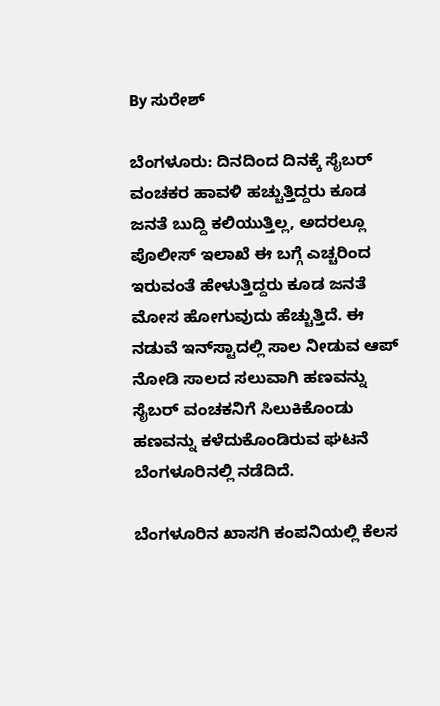By ಸುರೇಶ್‌

ಬೆಂಗಳೂರು: ದಿನದಿಂದ ದಿನಕ್ಕೆ ಸೈಬರ್‌ ವಂಚಕರ ಹಾವಳಿ ಹಚ್ಚುತ್ತಿದ್ದರು ಕೂಡ ಜನತೆ ಬುದ್ದಿ ಕಲಿಯುತ್ತಿಲ್ಲ, ಅದರಲ್ಲೂ ಪೊಲೀಸ್‌ ಇಲಾಖೆ ಈ ಬಗ್ಗೆ ಎಚ್ಚರಿಂದ ಇರುವಂತೆ ಹೇಳುತ್ತಿದ್ದರು ಕೂಡ ಜನತೆ ಮೋಸ ಹೋಗುವುದು ಹೆಚ್ಚುತ್ತಿದೆ. ಈ ನಡುವೆ ಇನ್‌ಸ್ಟಾದಲ್ಲಿ ಸಾಲ ನೀಡುವ ಆಪ್‌ ನೋಡಿ ಸಾಲದ ಸಲುವಾಗಿ ಹಣವನ್ನು ಸೈಬರ್‌ ವಂಚಕನಿಗೆ ಸಿಲುಕಿಕೊಂಡು ಹಣವನ್ನು ಕಳೆದುಕೊಂಡಿರುವ ಘಟನೆ ಬೆಂಗಳೂರಿನಲ್ಲಿ ನಡೆದಿದೆ.

ಬೆಂಗಳೂರಿನ ಖಾಸಗಿ ಕಂಪನಿಯಲ್ಲಿ ಕೆಲಸ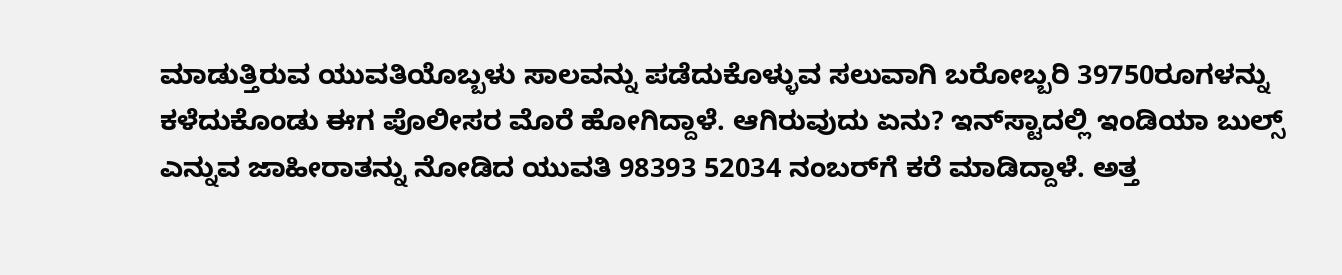ಮಾಡುತ್ತಿರುವ ಯುವತಿಯೊಬ್ಬಳು ಸಾಲವನ್ನು ಪಡೆದುಕೊಳ್ಳುವ ಸಲುವಾಗಿ ಬರೋಬ್ಬರಿ 39750ರೂಗಳನ್ನು ಕಳೆದುಕೊಂಡು ಈಗ ಪೊಲೀಸರ ಮೊರೆ ಹೋಗಿದ್ದಾಳೆ. ಆಗಿರುವುದು ಏನು? ಇನ್‌ಸ್ಟಾದಲ್ಲಿ ಇಂಡಿಯಾ ಬುಲ್ಸ್‌ ಎನ್ನುವ ಜಾಹೀರಾತನ್ನು ನೋಡಿದ ಯುವತಿ 98393 52034 ನಂಬರ್‌ಗೆ ಕರೆ ಮಾಡಿದ್ದಾಳೆ. ಅತ್ತ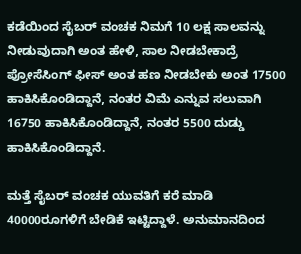ಕಡೆಯಿಂದ ಸೈಬರ್ ವಂಚಕ ನಿಮಗೆ 10 ಲಕ್ಷ ಸಾಲವನ್ನು ನೀಡುವುದಾಗಿ ಅಂತ ಹೇಳಿ, ಸಾಲ ನೀಡಬೇಕಾದ್ರೆ ಪ್ರೋಸೆಸಿಂಗ್ ಫೀಸ್ ಅಂತ ಹಣ ನೀಡಬೇಕು ಅಂತ 17500 ಹಾಕಿಸಿಕೊಂಡಿದ್ದಾನೆ, ನಂತರ ವಿಮೆ ಎನ್ನುವ ಸಲುವಾಗಿ 16750 ಹಾಕಿಸಿಕೊಂಡಿದ್ದಾನೆ, ನಂತರ 5500 ದುಡ್ಡು ಹಾಕಿಸಿಕೊಂಡಿದ್ದಾನೆ.

ಮತ್ತೆ ಸೈಬರ್ ವಂಚಕ ಯುವತಿಗೆ ಕರೆ ಮಾಡಿ 40000ರೂಗಳಿಗೆ ಬೇಡಿಕೆ ಇಟ್ಟಿದ್ದಾಳೆ. ಅನುಮಾನದಿಂದ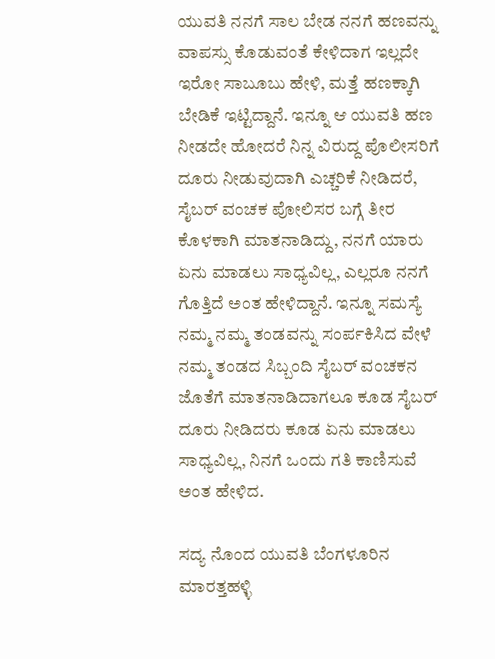ಯುವತಿ ನನಗೆ ಸಾಲ ಬೇಡ ನನಗೆ ಹಣವನ್ನು ವಾಪಸ್ಸು ಕೊಡುವಂತೆ ಕೇಳಿದಾಗ ಇಲ್ಲದೇ ಇರೋ ಸಾಬೂಬು ಹೇಳಿ, ಮತ್ತೆ ಹಣಕ್ಕಾಗಿ ಬೇಡಿಕೆ ಇಟ್ಟಿದ್ದಾನೆ. ಇನ್ನೂ ಆ ಯುವತಿ ಹಣ ನೀಡದೇ ಹೋದರೆ ನಿನ್ನ ವಿರುದ್ದ ಪೊಲೀಸರಿಗೆ ದೂರು ನೀಡುವುದಾಗಿ ಎಚ್ಚರಿಕೆ ನೀಡಿದರೆ, ಸೈಬರ್ ವಂಚಕ ಪೋಲಿಸರ ಬಗ್ಗೆ ತೀರ ಕೊಳಕಾಗಿ ಮಾತನಾಡಿದ್ದು, ನನಗೆ ಯಾರು ಏನು ಮಾಡಲು ಸಾಧ್ಯವಿಲ್ಲ, ಎಲ್ಲರೂ ನನಗೆ ಗೊತ್ತಿದೆ ಅಂತ ಹೇಳಿದ್ದಾನೆ. ಇನ್ನೂ ಸಮಸ್ಯೆ ನಮ್ಮ ನಮ್ಮ ತಂಡವನ್ನು ಸಂರ್ಪಕಿಸಿದ ವೇಳೆ ನಮ್ಮ ತಂಡದ ಸಿಬ್ಬಂದಿ ಸೈಬರ್ ವಂಚಕನ ಜೊತೆಗೆ ಮಾತನಾಡಿದಾಗಲೂ ಕೂಡ ಸೈಬರ್ ದೂರು ನೀಡಿದರು ಕೂಡ ಏನು ಮಾಡಲು ಸಾಧ್ಯವಿಲ್ಲ, ನಿನಗೆ ಒಂದು ಗತಿ ಕಾಣಿಸುವೆ ಅಂತ ಹೇಳಿದ.

ಸದ್ಯ ನೊಂದ ಯುವತಿ ಬೆಂಗಳೂರಿನ ಮಾರತ್ತಹಳ್ಳಿ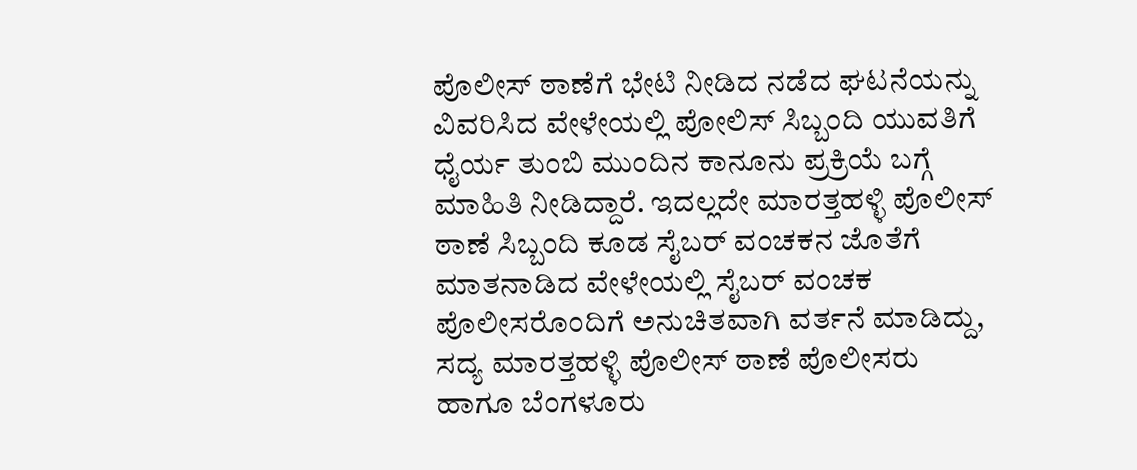ಪೊಲೀಸ್ ಠಾಣೆಗೆ ಭೇಟಿ ನೀಡಿದ ನಡೆದ ಘಟನೆಯನ್ನು ವಿವರಿಸಿದ ವೇಳೇಯಲ್ಲಿ ಪೋಲಿಸ್‌ ಸಿಬ್ಬಂದಿ ಯುವತಿಗೆ ಧೈರ್ಯ ತುಂಬಿ ಮುಂದಿನ ಕಾನೂನು ಪ್ರಕ್ರಿಯೆ ಬಗ್ಗೆ ಮಾಹಿತಿ ನೀಡಿದ್ದಾರೆ. ಇದಲ್ಲದೇ ಮಾರತ್ತಹಳ್ಳಿ ಪೊಲೀಸ್ ಠಾಣೆ ಸಿಬ್ಬಂದಿ ಕೂಡ ಸೈಬರ್ ವಂಚಕನ ಜೊತೆಗೆ ಮಾತನಾಡಿದ ವೇಳೇಯಲ್ಲಿ ಸೈಬರ್ ವಂಚಕ ಪೊಲೀಸರೊಂದಿಗೆ ಅನುಚಿತವಾಗಿ ವರ್ತನೆ ಮಾಡಿದ್ದು, ಸದ್ಯ ಮಾರತ್ತಹಳ್ಳಿ ಪೊಲೀಸ್ ಠಾಣೆ ಪೊಲೀಸರು ಹಾಗೂ ಬೆಂಗಳೂರು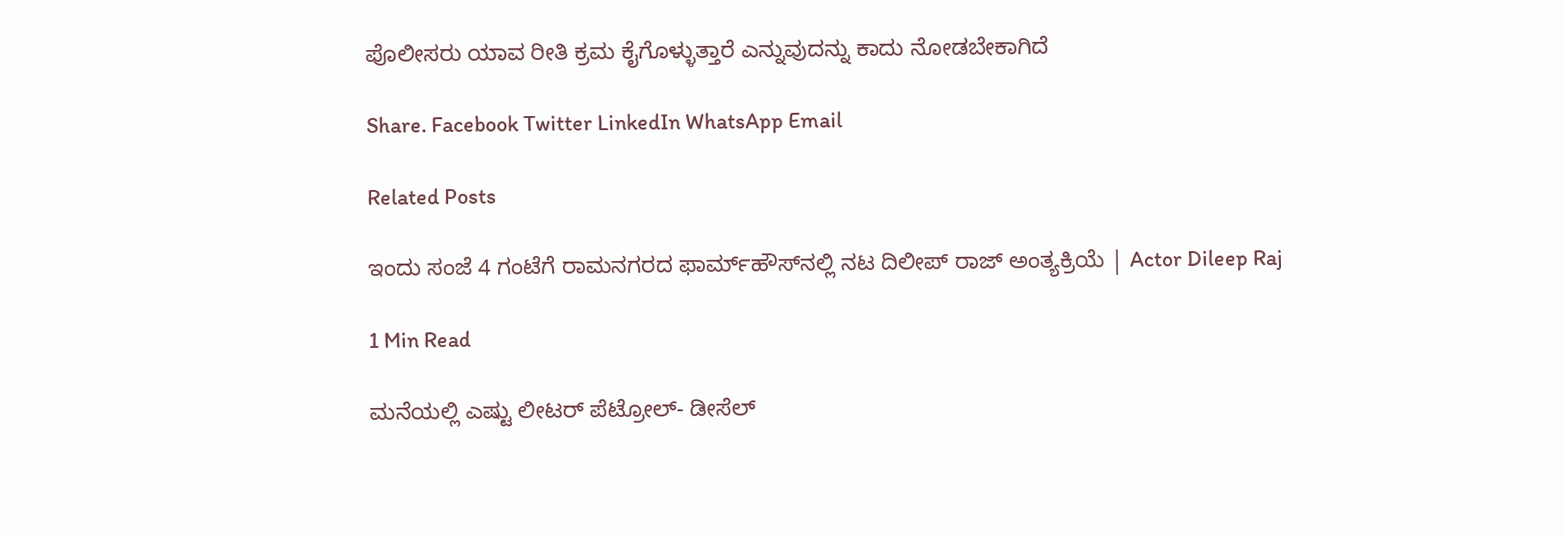ಪೊಲೀಸರು ಯಾವ ರೀತಿ ಕ್ರಮ ಕೈಗೊಳ್ಳುತ್ತಾರೆ ಎನ್ನುವುದನ್ನು ಕಾದು ನೋಡಬೇಕಾಗಿದೆ

Share. Facebook Twitter LinkedIn WhatsApp Email

Related Posts

ಇಂದು ಸಂಜೆ 4 ಗಂಟೆಗೆ ರಾಮನಗರದ ಫಾರ್ಮ್‌ಹೌಸ್‌ನಲ್ಲಿ ನಟ ದಿಲೀಪ್ ರಾಜ್ ಅಂತ್ಯಕ್ರಿಯೆ | Actor Dileep Raj

1 Min Read

ಮನೆಯಲ್ಲಿ ಎಷ್ಟು ಲೀಟರ್ ಪೆಟ್ರೋಲ್- ಡೀಸೆಲ್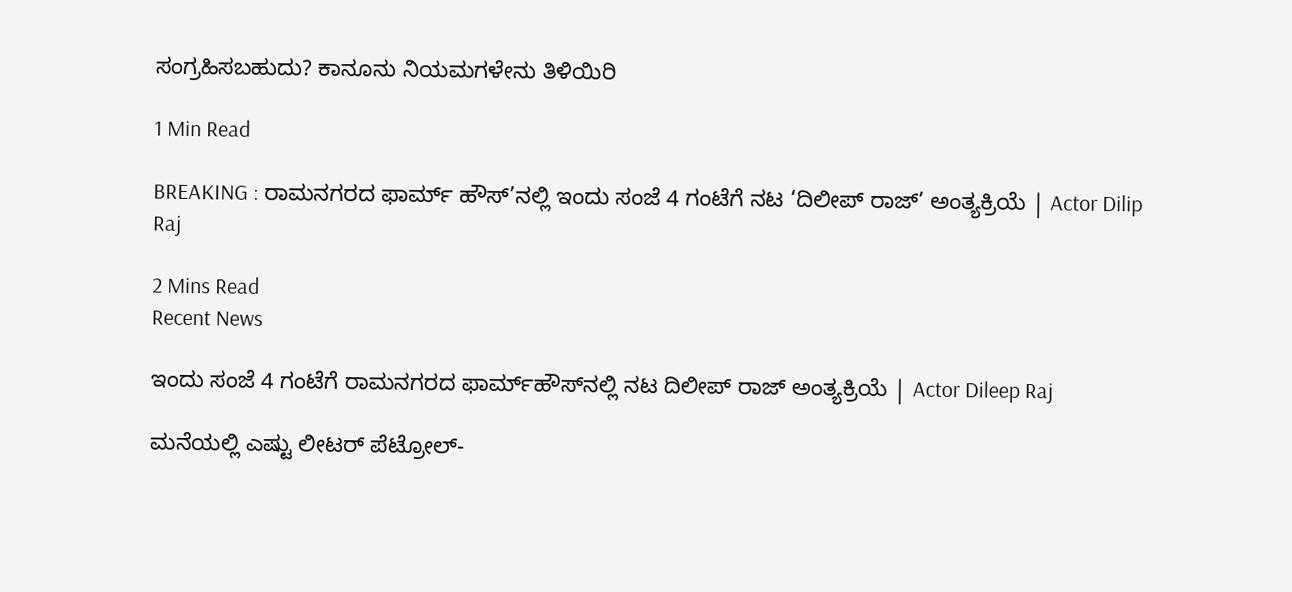ಸಂಗ್ರಹಿಸಬಹುದು? ಕಾನೂನು ನಿಯಮಗಳೇನು ತಿಳಿಯಿರಿ

1 Min Read

BREAKING : ರಾಮನಗರದ ಫಾರ್ಮ್ ಹೌಸ್’ನಲ್ಲಿ ಇಂದು ಸಂಜೆ 4 ಗಂಟೆಗೆ ನಟ ‘ದಿಲೀಪ್ ರಾಜ್’ ಅಂತ್ಯಕ್ರಿಯೆ | Actor Dilip Raj

2 Mins Read
Recent News

ಇಂದು ಸಂಜೆ 4 ಗಂಟೆಗೆ ರಾಮನಗರದ ಫಾರ್ಮ್‌ಹೌಸ್‌ನಲ್ಲಿ ನಟ ದಿಲೀಪ್ ರಾಜ್ ಅಂತ್ಯಕ್ರಿಯೆ | Actor Dileep Raj

ಮನೆಯಲ್ಲಿ ಎಷ್ಟು ಲೀಟರ್ ಪೆಟ್ರೋಲ್-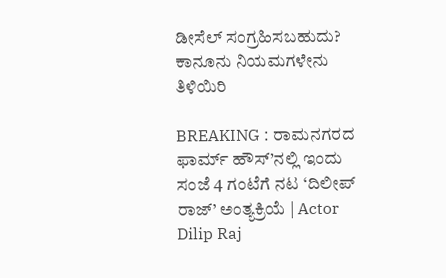ಡೀಸೆಲ್ ಸಂಗ್ರಹಿಸಬಹುದು? ಕಾನೂನು ನಿಯಮಗಳೇನು ತಿಳಿಯಿರಿ

BREAKING : ರಾಮನಗರದ ಫಾರ್ಮ್ ಹೌಸ್’ನಲ್ಲಿ ಇಂದು ಸಂಜೆ 4 ಗಂಟೆಗೆ ನಟ ‘ದಿಲೀಪ್ ರಾಜ್’ ಅಂತ್ಯಕ್ರಿಯೆ | Actor Dilip Raj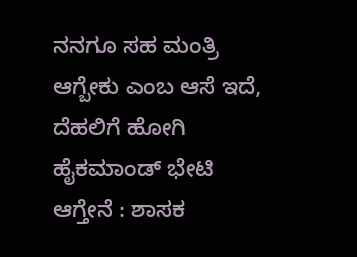ನನಗೂ ಸಹ ಮಂತ್ರಿ ಆಗ್ಬೇಕು ಎಂಬ ಆಸೆ ಇದೆ, ದೆಹಲಿಗೆ ಹೋಗಿ ಹೈಕಮಾಂಡ್ ಭೇಟಿ ಆಗ್ತೇನೆ : ಶಾಸಕ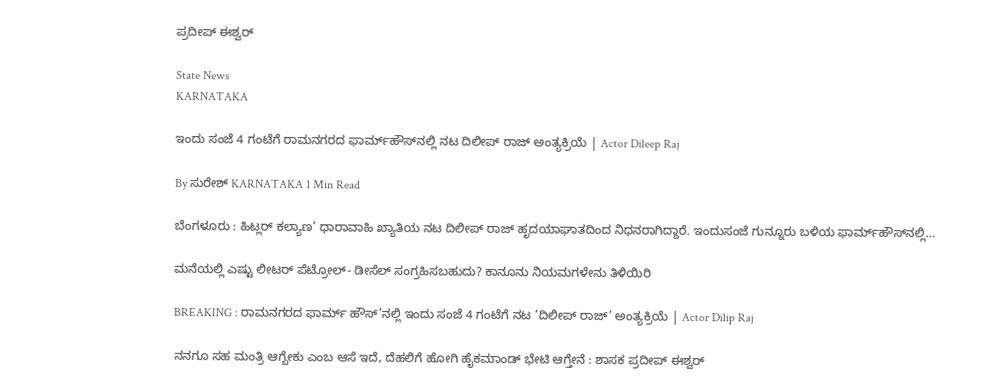ಪ್ರದೀಪ್ ಈಶ್ವರ್

State News
KARNATAKA

ಇಂದು ಸಂಜೆ 4 ಗಂಟೆಗೆ ರಾಮನಗರದ ಫಾರ್ಮ್‌ಹೌಸ್‌ನಲ್ಲಿ ನಟ ದಿಲೀಪ್ ರಾಜ್ ಅಂತ್ಯಕ್ರಿಯೆ | Actor Dileep Raj

By ಸುರೇಶ್‌ KARNATAKA 1 Min Read

ಬೆಂಗಳೂರು : ಹಿಟ್ಲರ್ ಕಲ್ಯಾಣ’ ಧಾರಾವಾಹಿ ಖ್ಯಾತಿಯ ನಟ ದಿಲೀಪ್ ರಾಜ್ ಹೃದಯಾಘಾತದಿಂದ ನಿಧನರಾಗಿದ್ದಾರೆ. ಇಂದುಸಂಜೆ ಗುನ್ನೂರು ಬಳಿಯ ಫಾರ್ಮ್‌ಹೌಸ್‌ನಲ್ಲಿ…

ಮನೆಯಲ್ಲಿ ಎಷ್ಟು ಲೀಟರ್ ಪೆಟ್ರೋಲ್- ಡೀಸೆಲ್ ಸಂಗ್ರಹಿಸಬಹುದು? ಕಾನೂನು ನಿಯಮಗಳೇನು ತಿಳಿಯಿರಿ

BREAKING : ರಾಮನಗರದ ಫಾರ್ಮ್ ಹೌಸ್’ನಲ್ಲಿ ಇಂದು ಸಂಜೆ 4 ಗಂಟೆಗೆ ನಟ ‘ದಿಲೀಪ್ ರಾಜ್’ ಅಂತ್ಯಕ್ರಿಯೆ | Actor Dilip Raj

ನನಗೂ ಸಹ ಮಂತ್ರಿ ಆಗ್ಬೇಕು ಎಂಬ ಆಸೆ ಇದೆ, ದೆಹಲಿಗೆ ಹೋಗಿ ಹೈಕಮಾಂಡ್ ಭೇಟಿ ಆಗ್ತೇನೆ : ಶಾಸಕ ಪ್ರದೀಪ್ ಈಶ್ವರ್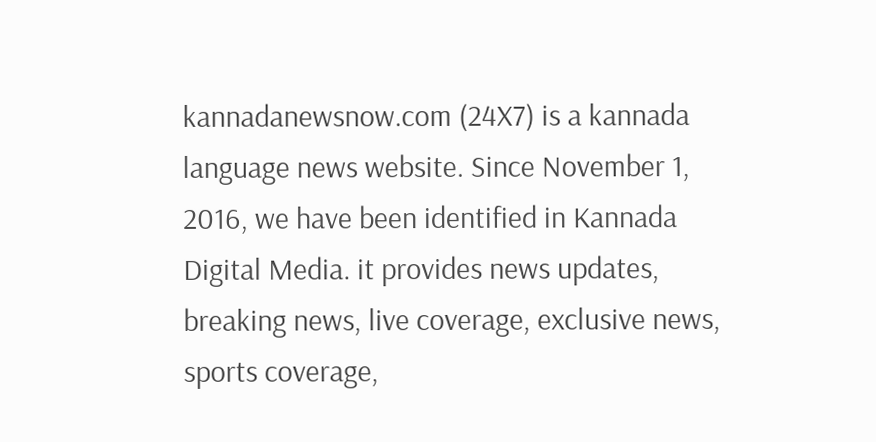kannadanewsnow.com (24X7) is a kannada language news website. Since November 1, 2016, we have been identified in Kannada Digital Media. it provides news updates, breaking news, live coverage, exclusive news, sports coverage,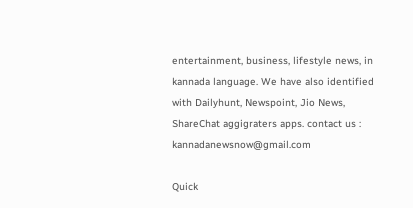entertainment, business, lifestyle news, in kannada language. We have also identified with Dailyhunt, Newspoint, Jio News, ShareChat aggigraters apps. contact us : kannadanewsnow@gmail.com

Quick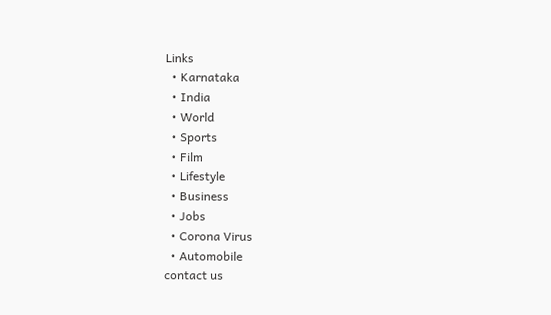Links
  • Karnataka
  • India
  • World
  • Sports
  • Film
  • Lifestyle
  • Business
  • Jobs
  • Corona Virus
  • Automobile
contact us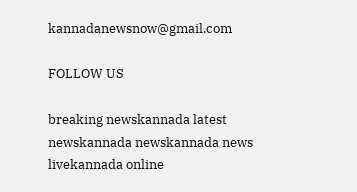kannadanewsnow@gmail.com

FOLLOW US

breaking newskannada latest newskannada newskannada news livekannada online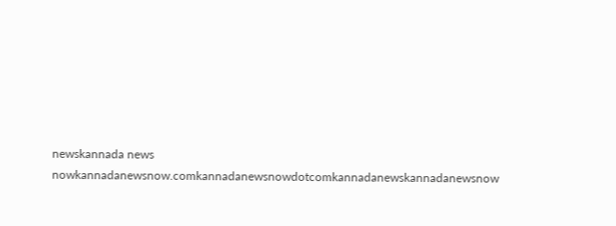newskannada news nowkannadanewsnow.comkannadanewsnowdotcomkannadanewskannadanewsnow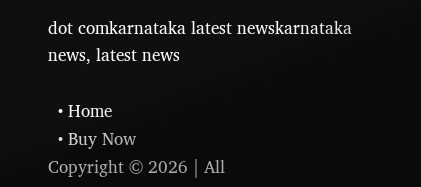dot comkarnataka latest newskarnataka news, latest news

  • Home
  • Buy Now
Copyright © 2026 | All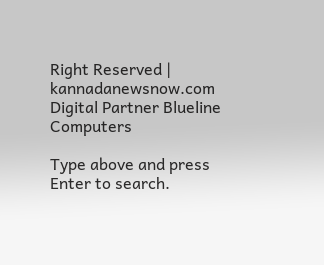Right Reserved | kannadanewsnow.com
Digital Partner Blueline Computers

Type above and press Enter to search.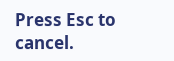Press Esc to cancel.